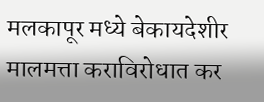मलकापूर मध्ये बेकायदेशीर मालमत्ता कराविरोधात कर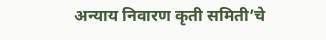अन्याय निवारण कृती समिती’चे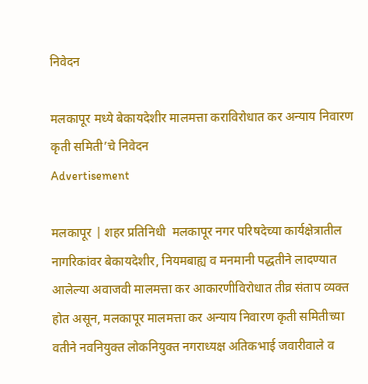निवेदन

मलकापूर मध्ये बेकायदेशीर मालमत्ता कराविरोधात कर अन्याय निवारण कृती समिती’चे निवेदन
Advertisement

मलकापूर | शहर प्रतिनिधी  मलकापूर नगर परिषदेच्या कार्यक्षेत्रातील नागरिकांवर बेकायदेशीर, नियमबाह्य व मनमानी पद्धतीने लादण्यात आलेल्या अवाजवी मालमत्ता कर आकारणीविरोधात तीव्र संताप व्यक्त होत असून, मलकापूर मालमत्ता कर अन्याय निवारण कृती समितीच्या वतीने नवनियुक्त लोकनियुक्त नगराध्यक्ष अतिकभाई जवारीवाले व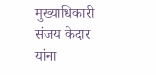मुख्याधिकारी संजय केदार यांना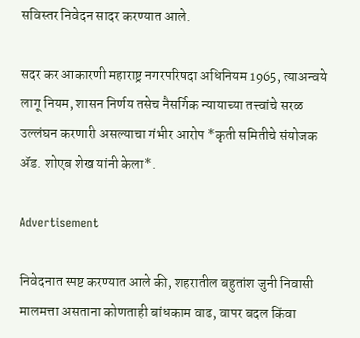सविस्तर निवेदन सादर करण्यात आले.

सदर कर आकारणी महाराष्ट्र नगरपरिषदा अधिनियम 1965, त्याअन्वये लागू नियम, शासन निर्णय तसेच नैसर्गिक न्यायाच्या तत्त्वांचे सरळ उल्लंघन करणारी असल्याचा गंभीर आरोप *कृती समितीचे संयोजक ॲड. शोएब शेख यांनी केला*.

Advertisement

निवेदनात स्पष्ट करण्यात आले की, शहरातील बहुतांश जुनी निवासी मालमत्ता असताना कोणताही बांधकाम वाढ, वापर बदल किंवा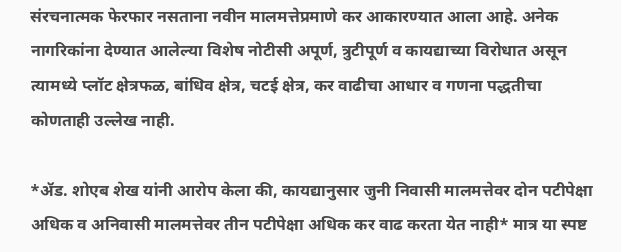संरचनात्मक फेरफार नसताना नवीन मालमत्तेप्रमाणे कर आकारण्यात आला आहे. अनेक नागरिकांना देण्यात आलेल्या विशेष नोटीसी अपूर्ण, त्रुटीपूर्ण व कायद्याच्या विरोधात असून त्यामध्ये प्लॉट क्षेत्रफळ, बांधिव क्षेत्र, चटई क्षेत्र, कर वाढीचा आधार व गणना पद्धतीचा कोणताही उल्लेख नाही.

*ॲड. शोएब शेख यांनी आरोप केला की, कायद्यानुसार जुनी निवासी मालमत्तेवर दोन पटीपेक्षा अधिक व अनिवासी मालमत्तेवर तीन पटीपेक्षा अधिक कर वाढ करता येत नाही* मात्र या स्पष्ट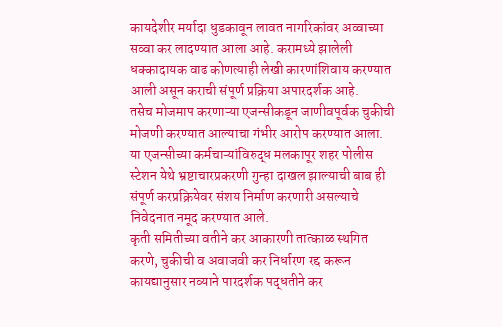कायदेशीर मर्यादा धुडकावून लावत नागरिकांवर अव्वाच्या सव्वा कर लादण्यात आला आहे. करामध्ये झालेली धक्कादायक वाढ कोणत्याही लेखी कारणांशिवाय करण्यात आली असून कराची संपूर्ण प्रक्रिया अपारदर्शक आहे.
तसेच मोजमाप करणाऱ्या एजन्सीकडून जाणीवपूर्वक चुकीची मोजणी करण्यात आल्याचा गंभीर आरोप करण्यात आला. या एजन्सीच्या कर्मचाऱ्यांविरुद्ध मलकापूर शहर पोलीस स्टेशन येथे भ्रष्टाचारप्रकरणी गुन्हा दाखल झाल्याची बाब ही संपूर्ण करप्रक्रियेवर संशय निर्माण करणारी असल्याचे निवेदनात नमूद करण्यात आले.
कृती समितीच्या वतीने कर आकारणी तात्काळ स्थगित करणे, चुकीची व अवाजवी कर निर्धारण रद्द करून कायद्यानुसार नव्याने पारदर्शक पद्धतीने कर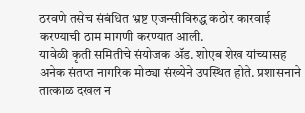ठरवणे तसेच संबंधित भ्रष्ट एजन्सीविरुद्ध कठोर कारवाई करण्याची ठाम मागणी करण्यात आली.
यावेळी कृती समितीचे संयोजक ॲड. शोएब शेख यांच्यासह अनेक संतप्त नागरिक मोठ्या संख्येने उपस्थित होते. प्रशासनाने तात्काळ दखल न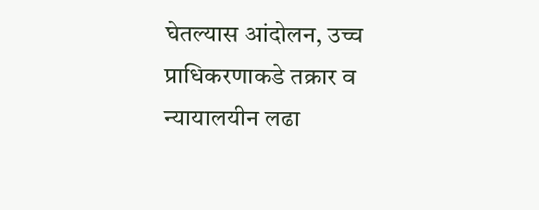घेतल्यास आंदोलन, उच्च प्राधिकरणाकडे तक्रार व न्यायालयीन लढा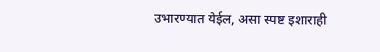उभारण्यात येईल, असा स्पष्ट इशाराही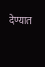देण्यात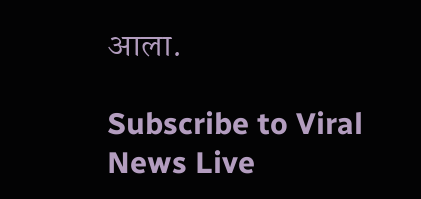आला.

Subscribe to Viral News Live